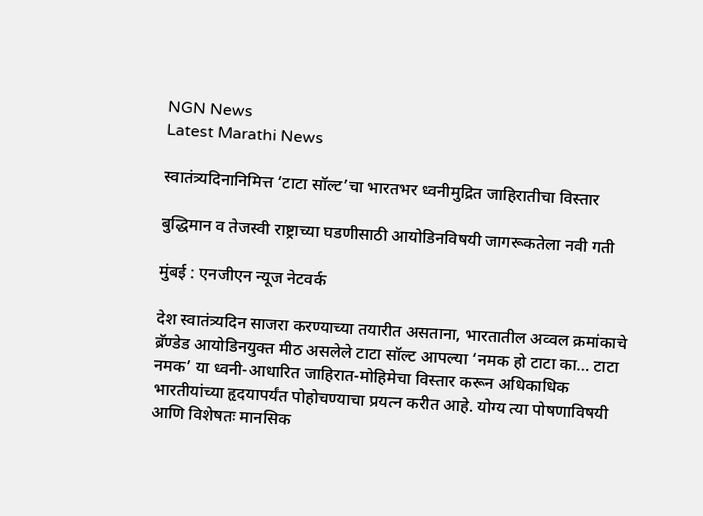NGN News
Latest Marathi News

स्वातंत्र्यदिनानिमित्त ‘टाटा सॉल्ट’चा भारतभर ध्वनीमुद्रित जाहिरातीचा विस्तार

बुद्धिमान व तेजस्वी राष्ट्राच्या घडणीसाठी आयोडिनविषयी जागरूकतेला नवी गती

मुंबई : एनजीएन न्यूज नेटवर्क

देश स्वातंत्र्यदिन साजरा करण्याच्या तयारीत असताना, भारतातील अव्वल क्रमांकाचे ब्रॅण्डेड आयोडिनयुक्त मीठ असलेले टाटा सॉल्ट आपल्या ‘नमक हो टाटा का… टाटा नमक’ या ध्वनी-आधारित जाहिरात-मोहिमेचा विस्तार करून अधिकाधिक भारतीयांच्या हृदयापर्यंत पोहोचण्याचा प्रयत्न करीत आहे. योग्य त्या पोषणाविषयी आणि विशेषतः मानसिक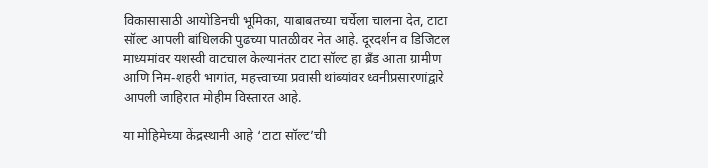विकासासाठी आयोडिनची भूमिका, याबाबतच्या चर्चेला चालना देत, टाटा सॉल्ट आपली बांधिलकी पुढच्या पातळीवर नेत आहे. दूरदर्शन व डिजिटल माध्यमांवर यशस्वी वाटचाल केल्यानंतर टाटा सॉल्ट हा ब्रॅंड आता ग्रामीण आणि निम-शहरी भागांत, महत्त्वाच्या प्रवासी थांब्यांवर ध्वनीप्रसारणांद्वारे आपली जाहिरात मोहीम विस्तारत आहे.

या मोहिमेच्या केंद्रस्थानी आहे ‘टाटा सॉल्ट’ची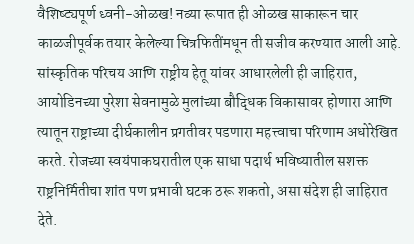वैशिष्ट्यपूर्ण ध्वनी-ओळख! नव्या रूपात ही ओळख साकारून चार काळजीपूर्वक तयार केलेल्या चित्रफितींमधून ती सजीव करण्यात आली आहे. सांस्कृतिक परिचय आणि राष्ट्रीय हेतू यांवर आधारलेली ही जाहिरात, आयोडिनच्या पुरेशा सेवनामुळे मुलांच्या बौद्धिक विकासावर होणारा आणि त्यातून राष्ट्राच्या दीर्घकालीन प्रगतीवर पडणारा महत्त्वाचा परिणाम अधोरेखित करते. रोजच्या स्वयंपाकघरातील एक साधा पदार्थ भविष्यातील सशक्त राष्ट्रनिर्मितीचा शांत पण प्रभावी घटक ठरू शकतो, असा संदेश ही जाहिरात देते.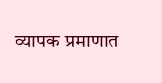व्यापक प्रमाणात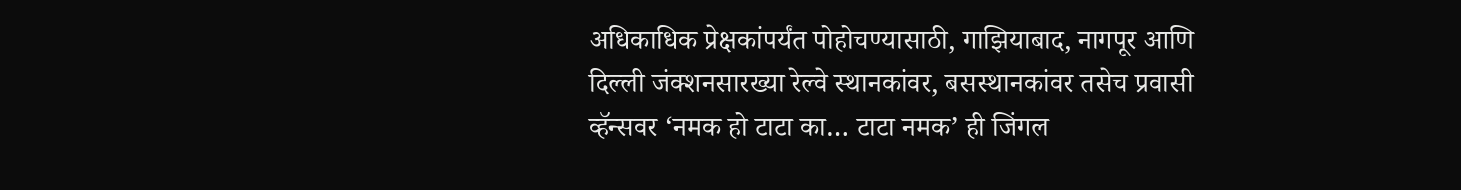अधिकाधिक प्रेक्षकांपर्यंत पोहोचण्यासाठी, गाझियाबाद, नागपूर आणि दिल्ली जंक्शनसारख्या रेल्वे स्थानकांवर, बसस्थानकांवर तसेच प्रवासी व्हॅन्सवर ‘नमक हो टाटा का… टाटा नमक’ ही जिंगल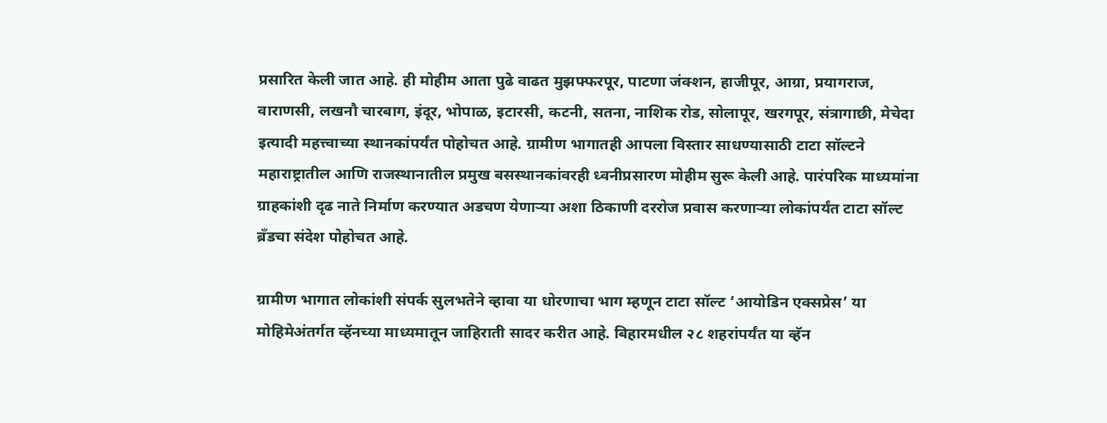प्रसारित केली जात आहे. ही मोहीम आता पुढे वाढत मुझफ्फरपूर, पाटणा जंक्शन, हाजीपूर, आग्रा, प्रयागराज, वाराणसी, लखनौ चारबाग, इंदूर, भोपाळ, इटारसी, कटनी, सतना, नाशिक रोड, सोलापूर, खरगपूर, संत्रागाछी, मेचेदा इत्यादी महत्त्वाच्या स्थानकांपर्यंत पोहोचत आहे. ग्रामीण भागातही आपला विस्तार साधण्यासाठी टाटा सॉल्टने महाराष्ट्रातील आणि राजस्थानातील प्रमुख बसस्थानकांवरही ध्वनीप्रसारण मोहीम सुरू केली आहे. पारंपरिक माध्यमांना ग्राहकांशी दृढ नाते निर्माण करण्यात अडचण येणाऱ्या अशा ठिकाणी दररोज प्रवास करणाऱ्या लोकांपर्यंत टाटा सॉल्ट ब्रॅंडचा संदेश पोहोचत आहे.

ग्रामीण भागात लोकांशी संपर्क सुलभतेने व्हावा या धोरणाचा भाग म्हणून टाटा सॉल्ट ‘आयोडिन एक्सप्रेस’ या मोहिमेअंतर्गत व्हॅनच्या माध्यमातून जाहिराती सादर करीत आहे. बिहारमधील २८ शहरांपर्यंत या व्हॅन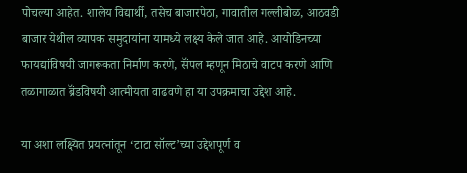पोचल्या आहेत. शालेय विद्यार्थी, तसेच बाजारपेठा, गावातील गल्लीबोळ, आठवडी बाजार येथील व्यापक समुदायांना यामध्ये लक्ष्य केले जात आहे. आयोडिनच्या फायद्यांविषयी जागरूकता निर्माण करणे, सॅंपल म्हणून मिठाचे वाटप करणे आणि तळागाळात ब्रॅंडविषयी आत्मीयता वाढवणे हा या उपक्रमाचा उद्देश आहे.

या अशा लक्ष्यित प्रयत्नांतून ‘टाटा सॉल्ट’च्या उद्देशपूर्ण व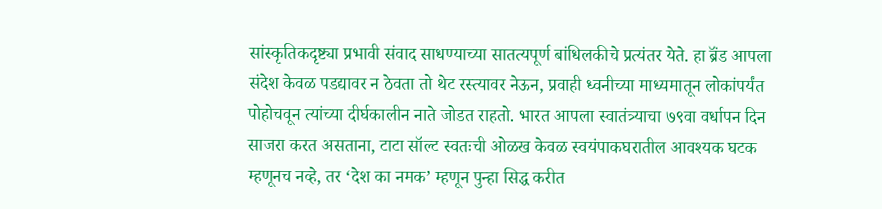सांस्कृतिकदृष्ट्या प्रभावी संवाद साधण्याच्या सातत्यपूर्ण बांधिलकीचे प्रत्यंतर येते. हा ब्रॅंड आपला संदेश केवळ पडद्यावर न ठेवता तो थेट रस्त्यावर नेऊन, प्रवाही ध्वनीच्या माध्यमातून लोकांपर्यंत पोहोचवून त्यांच्या दीर्घकालीन नाते जोडत राहतो. भारत आपला स्वातंत्र्याचा ७९वा वर्धापन दिन साजरा करत असताना, टाटा सॉल्ट स्वतःची ओळख केवळ स्वयंपाकघरातील आवश्यक घटक म्हणूनच नव्हे, तर ‘देश का नमक’ म्हणून पुन्हा सिद्ध करीत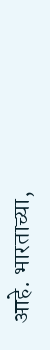आहे. भारताच्या,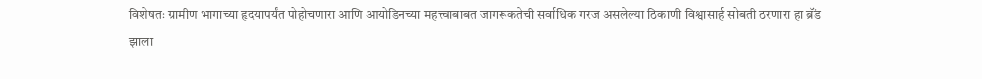विशेषतः ग्रामीण भागाच्या हृदयापर्यंत पोहोचणारा आणि आयोडिनच्या महत्त्वाबाबत जागरूकतेची सर्वाधिक गरज असलेल्या ठिकाणी विश्वासार्ह सोबती ठरणारा हा ब्रॅंड झाला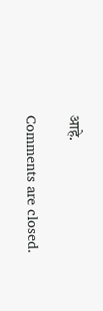आहे.

Comments are closed.